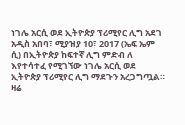ነገሌ አርሲ ወደ ኢትዮጵያ ፕሪሚየር ሊግ አደገ
አዲስ አበባ፣ ሚያዝያ 10፣ 2017 (ኤፍ ኤም ሲ) በኢትዮጵያ ከፍተኛ ሊግ ምድብ ለ እየተሳተፈ የሚገኘው ነገሌ አርሲ ወደ ኢትዮጵያ ፕሪሚየር ሊግ ማደጉን አረጋግጧል።
ዛሬ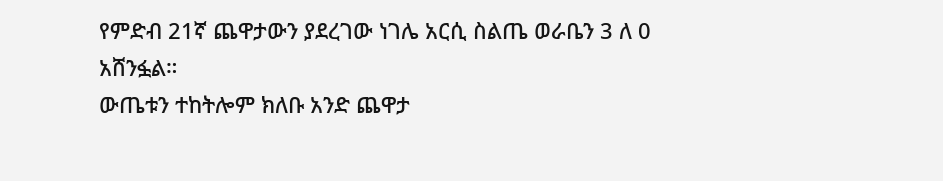የምድብ 21ኛ ጨዋታውን ያደረገው ነገሌ አርሲ ስልጤ ወራቤን 3 ለ 0 አሸንፏል።
ውጤቱን ተከትሎም ክለቡ አንድ ጨዋታ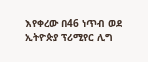እየቀረው በ46 ነጥብ ወደ ኢትዮጵያ ፕሪሚየር ሊግ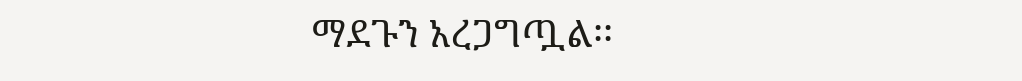ማደጉን አረጋግጧል፡፡